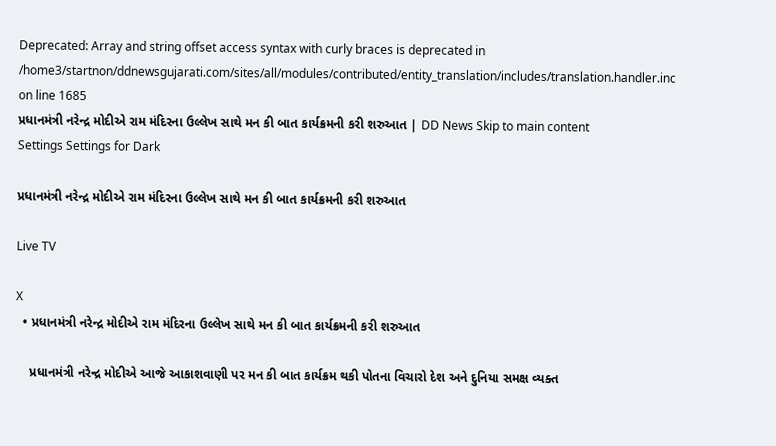Deprecated: Array and string offset access syntax with curly braces is deprecated in /home3/startnon/ddnewsgujarati.com/sites/all/modules/contributed/entity_translation/includes/translation.handler.inc on line 1685
પ્રધાનમંત્રી નરેન્દ્ર મોદીએ રામ મંદિરના ઉલ્લેખ સાથે મન કી બાત કાર્યક્રમની કરી શરુઆત | DD News Skip to main content
Settings Settings for Dark

પ્રધાનમંત્રી નરેન્દ્ર મોદીએ રામ મંદિરના ઉલ્લેખ સાથે મન કી બાત કાર્યક્રમની કરી શરુઆત

Live TV

X
  • પ્રધાનમંત્રી નરેન્દ્ર મોદીએ રામ મંદિરના ઉલ્લેખ સાથે મન કી બાત કાર્યક્રમની કરી શરુઆત

    પ્રધાનમંત્રી નરેન્દ્ર મોદીએ આજે આકાશવાણી પર મન કી બાત કાર્યક્રમ થકી પોતના વિચારો દેશ અને દુનિયા સમક્ષ વ્યક્ત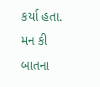કર્યા હતા. મન કી બાતના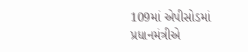109માં એપીસોડમાં પ્રધાનમંત્રીએ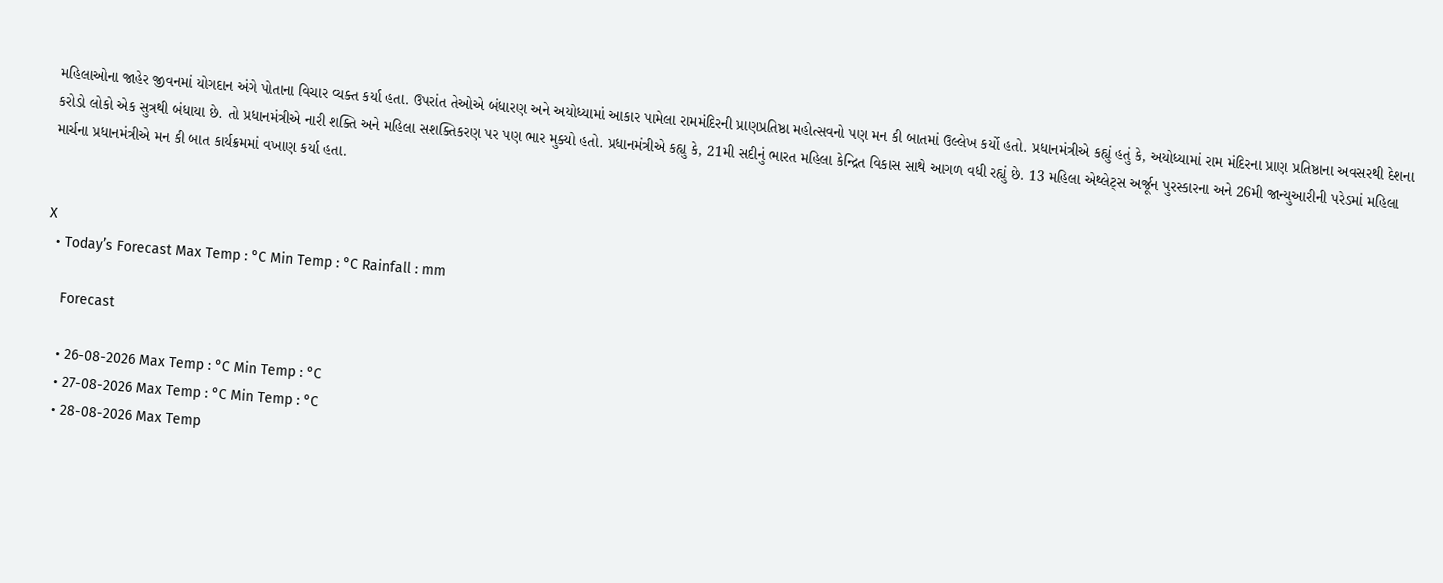મહિલાઓના જાહેર જીવનમાં યોગદાન અંગે પોતાના વિચાર વ્યક્ત કર્યા હતા. ઉપરાંત તેઓએ બંધારણ અને અયોધ્યામાં આકાર પામેલા રામમંદિરની પ્રાણપ્રતિષ્ઠા મહોત્સવનો પણ મન કી બાતમાં ઉલ્લેખ કર્યો હતો. પ્રધાનમંત્રીએ કહ્યું હતું કે, અયોધ્યામાં રામ મંદિરના પ્રાણ પ્રતિષ્ઠાના અવસરથી દેશના કરોડો લોકો એક સુત્રથી બંધાયા છે. તો પ્રધાનમંત્રીએ નારી શક્તિ અને મહિલા સશક્તિકરણ પર પણ ભાર મુક્યો હતો. પ્રધાનમંત્રીએ કહ્યુ કે, 21મી સદીનું ભારત મહિલા કેન્દ્રિત વિકાસ સાથે આગળ વધી રહ્યું છે. 13 મહિલા એથ્લેટ્સ અર્જૂન પુરસ્કારના અને 26મી જાન્યુઆરીની પરેડમાં મહિલા માર્ચના પ્રધાનમંત્રીએ મન કી બાત કાર્યક્રમમાં વખાણ કર્યા હતા.


X
  • Today’s Forecast Max Temp : °C Min Temp : °C Rainfall : mm

    Forecast

    • 26-08-2026 Max Temp : °C Min Temp : °C
    • 27-08-2026 Max Temp : °C Min Temp : °C
    • 28-08-2026 Max Temp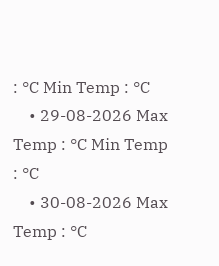: °C Min Temp : °C
    • 29-08-2026 Max Temp : °C Min Temp : °C
    • 30-08-2026 Max Temp : °C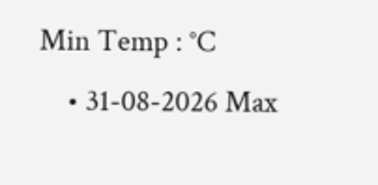Min Temp : °C
    • 31-08-2026 Max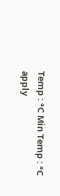Temp : °C Min Temp : °C
apply